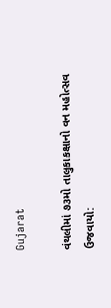Gujarat

વંથલીમાં ૭૩મો તાલુકાકક્ષાનો વન મહોત્સવ ઉજવાયો: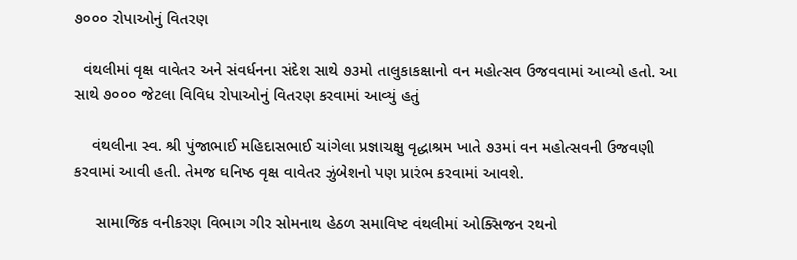૭૦૦૦ રોપાઓનું વિતરણ

  વંથલીમાં વૃક્ષ વાવેતર અને સંવર્ધનના સંદેશ સાથે ૭૩મો તાલુકાકક્ષાનો વન મહોત્સવ ઉજવવામાં આવ્યો હતો. આ સાથે ૭૦૦૦ જેટલા વિવિધ રોપાઓનું વિતરણ કરવામાં આવ્યું હતું

    વંથલીના સ્વ. શ્રી પુંજાભાઈ મહિદાસભાઈ ચાંગેલા પ્રજ્ઞાચક્ષુ વૃદ્ધાશ્રમ ખાતે ૭૩માં વન મહોત્સવની ઉજવણી કરવામાં આવી હતી. તેમજ ઘનિષ્ઠ વૃક્ષ વાવેતર ઝુંબેશનો પણ પ્રારંભ કરવામાં આવશે.

     સામાજિક વનીકરણ વિભાગ ગીર સોમનાથ હેઠળ સમાવિષ્ટ વંથલીમાં ઓક્સિજન રથનો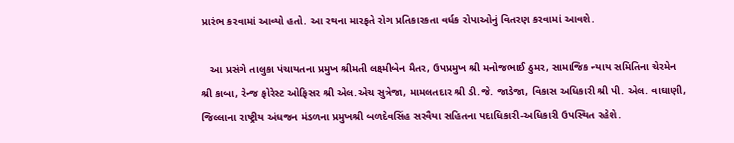પ્રારંભ કરવામાં આવ્યો હતો. આ રથના મારફતે રોગ પ્રતિકારકતા વર્ધક રોપાઓનું વિતરણ કરવામાં આવશે.

   આ પ્રસંગે તાલુકા પંચાયતના પ્રમુખ શ્રીમતી લક્ષ્મીબેન મૈતર, ઉપપ્રમુખ શ્રી મનોજભાઈ ઠુમર, સામાજિક ન્યાય સમિતિના ચેરમેન શ્રી કાબા, રેન્જ ફોરેસ્ટ ઓફિસર શ્રી એલ.એચ સુત્રેજા, મામલતદાર શ્રી ડી.જે. જાડેજા, વિકાસ અધિકારી શ્રી પી. એલ. વાઘાણી, જિલ્લાના રાષ્ટ્રીય અંધજન મંડળના પ્રમુખશ્રી બળદેવસિંહ સરવૈયા સહિતના પદાધિકારી-અધિકારી ઉપસ્થિત રહેશે.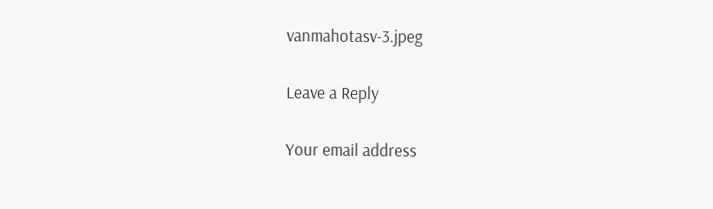vanmahotasv-3.jpeg

Leave a Reply

Your email address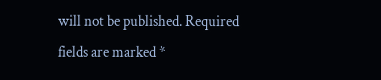will not be published. Required fields are marked *